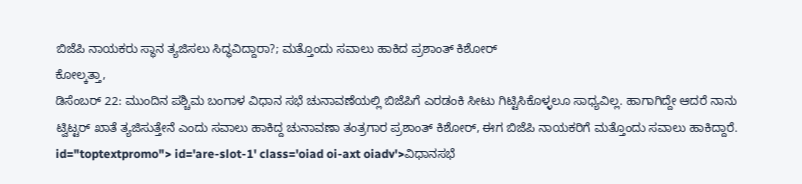ಬಿಜೆಪಿ ನಾಯಕರು ಸ್ಥಾನ ತ್ಯಜಿಸಲು ಸಿದ್ಧವಿದ್ದಾರಾ?; ಮತ್ತೊಂದು ಸವಾಲು ಹಾಕಿದ ಪ್ರಶಾಂತ್ ಕಿಶೋರ್
ಕೋಲ್ಕತ್ತಾ,
ಡಿಸೆಂಬರ್ 22: ಮುಂದಿನ ಪಶ್ಚಿಮ ಬಂಗಾಳ ವಿಧಾನ ಸಭೆ ಚುನಾವಣೆಯಲ್ಲಿ ಬಿಜೆಪಿಗೆ ಎರಡಂಕಿ ಸೀಟು ಗಿಟ್ಟಿಸಿಕೊಳ್ಳಲೂ ಸಾಧ್ಯವಿಲ್ಲ. ಹಾಗಾಗಿದ್ದೇ ಆದರೆ ನಾನು ಟ್ವಿಟ್ಟರ್ ಖಾತೆ ತ್ಯಜಿಸುತ್ತೇನೆ ಎಂದು ಸವಾಲು ಹಾಕಿದ್ದ ಚುನಾವಣಾ ತಂತ್ರಗಾರ ಪ್ರಶಾಂತ್ ಕಿಶೋರ್, ಈಗ ಬಿಜೆಪಿ ನಾಯಕರಿಗೆ ಮತ್ತೊಂದು ಸವಾಲು ಹಾಕಿದ್ದಾರೆ. id="toptextpromo"> id='are-slot-1' class='oiad oi-axt oiadv'>ವಿಧಾನಸಭೆ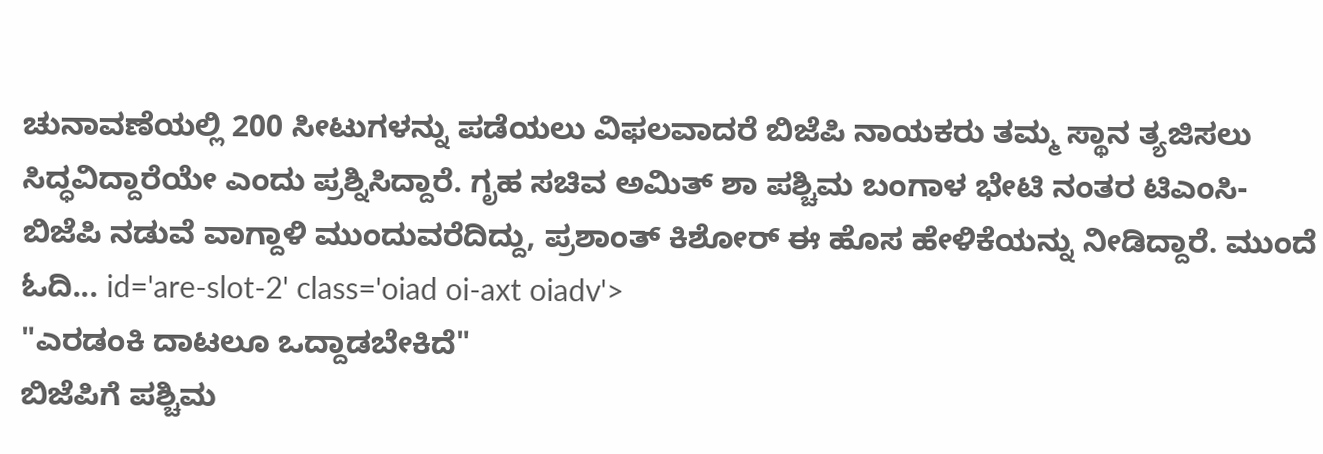ಚುನಾವಣೆಯಲ್ಲಿ 200 ಸೀಟುಗಳನ್ನು ಪಡೆಯಲು ವಿಫಲವಾದರೆ ಬಿಜೆಪಿ ನಾಯಕರು ತಮ್ಮ ಸ್ಥಾನ ತ್ಯಜಿಸಲು ಸಿದ್ಧವಿದ್ದಾರೆಯೇ ಎಂದು ಪ್ರಶ್ನಿಸಿದ್ದಾರೆ. ಗೃಹ ಸಚಿವ ಅಮಿತ್ ಶಾ ಪಶ್ಚಿಮ ಬಂಗಾಳ ಭೇಟಿ ನಂತರ ಟಿಎಂಸಿ-ಬಿಜೆಪಿ ನಡುವೆ ವಾಗ್ದಾಳಿ ಮುಂದುವರೆದಿದ್ದು, ಪ್ರಶಾಂತ್ ಕಿಶೋರ್ ಈ ಹೊಸ ಹೇಳಿಕೆಯನ್ನು ನೀಡಿದ್ದಾರೆ. ಮುಂದೆ ಓದಿ... id='are-slot-2' class='oiad oi-axt oiadv'>
"ಎರಡಂಕಿ ದಾಟಲೂ ಒದ್ದಾಡಬೇಕಿದೆ"
ಬಿಜೆಪಿಗೆ ಪಶ್ಚಿಮ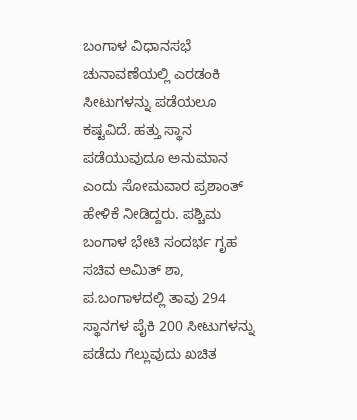ಬಂಗಾಳ ವಿಧಾನಸಭೆ ಚುನಾವಣೆಯಲ್ಲಿ ಎರಡಂಕಿ ಸೀಟುಗಳನ್ನು ಪಡೆಯಲೂ ಕಷ್ಟವಿದೆ. ಹತ್ತು ಸ್ಥಾನ ಪಡೆಯುವುದೂ ಅನುಮಾನ ಎಂದು ಸೋಮವಾರ ಪ್ರಶಾಂತ್ ಹೇಳಿಕೆ ನೀಡಿದ್ದರು. ಪಶ್ಚಿಮ ಬಂಗಾಳ ಭೇಟಿ ಸಂದರ್ಭ ಗೃಹ ಸಚಿವ ಅಮಿತ್ ಶಾ, ಪ.ಬಂಗಾಳದಲ್ಲಿ ತಾವು 294 ಸ್ಥಾನಗಳ ಪೈಕಿ 200 ಸೀಟುಗಳನ್ನು ಪಡೆದು ಗೆಲ್ಲುವುದು ಖಚಿತ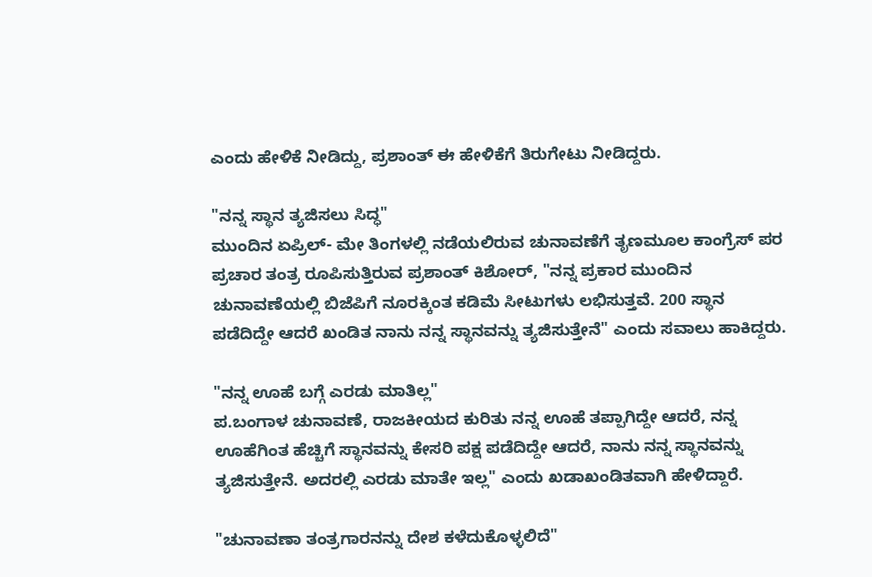ಎಂದು ಹೇಳಿಕೆ ನೀಡಿದ್ದು, ಪ್ರಶಾಂತ್ ಈ ಹೇಳಿಕೆಗೆ ತಿರುಗೇಟು ನೀಡಿದ್ದರು.

"ನನ್ನ ಸ್ಥಾನ ತ್ಯಜಿಸಲು ಸಿದ್ಧ"
ಮುಂದಿನ ಏಪ್ರಿಲ್- ಮೇ ತಿಂಗಳಲ್ಲಿ ನಡೆಯಲಿರುವ ಚುನಾವಣೆಗೆ ತೃಣಮೂಲ ಕಾಂಗ್ರೆಸ್ ಪರ ಪ್ರಚಾರ ತಂತ್ರ ರೂಪಿಸುತ್ತಿರುವ ಪ್ರಶಾಂತ್ ಕಿಶೋರ್, "ನನ್ನ ಪ್ರಕಾರ ಮುಂದಿನ ಚುನಾವಣೆಯಲ್ಲಿ ಬಿಜೆಪಿಗೆ ನೂರಕ್ಕಿಂತ ಕಡಿಮೆ ಸೀಟುಗಳು ಲಭಿಸುತ್ತವೆ. 200 ಸ್ಥಾನ ಪಡೆದಿದ್ದೇ ಆದರೆ ಖಂಡಿತ ನಾನು ನನ್ನ ಸ್ಥಾನವನ್ನು ತ್ಯಜಿಸುತ್ತೇನೆ" ಎಂದು ಸವಾಲು ಹಾಕಿದ್ದರು.

"ನನ್ನ ಊಹೆ ಬಗ್ಗೆ ಎರಡು ಮಾತಿಲ್ಲ"
ಪ.ಬಂಗಾಳ ಚುನಾವಣೆ, ರಾಜಕೀಯದ ಕುರಿತು ನನ್ನ ಊಹೆ ತಪ್ಪಾಗಿದ್ದೇ ಆದರೆ, ನನ್ನ ಊಹೆಗಿಂತ ಹೆಚ್ಚಿಗೆ ಸ್ಥಾನವನ್ನು ಕೇಸರಿ ಪಕ್ಷ ಪಡೆದಿದ್ದೇ ಆದರೆ, ನಾನು ನನ್ನ ಸ್ಥಾನವನ್ನು ತ್ಯಜಿಸುತ್ತೇನೆ. ಅದರಲ್ಲಿ ಎರಡು ಮಾತೇ ಇಲ್ಲ" ಎಂದು ಖಡಾಖಂಡಿತವಾಗಿ ಹೇಳಿದ್ದಾರೆ.

"ಚುನಾವಣಾ ತಂತ್ರಗಾರನನ್ನು ದೇಶ ಕಳೆದುಕೊಳ್ಳಲಿದೆ"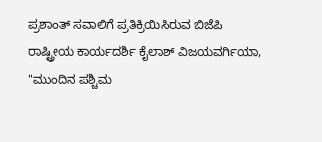ಪ್ರಶಾಂತ್ ಸವಾಲಿಗೆ ಪ್ರತಿಕ್ರಿಯಿಸಿರುವ ಬಿಜೆಪಿ ರಾಷ್ಟ್ರೀಯ ಕಾರ್ಯದರ್ಶಿ ಕೈಲಾಶ್ ವಿಜಯವರ್ಗಿಯಾ, "ಮುಂದಿನ ಪಶ್ಚಿಮ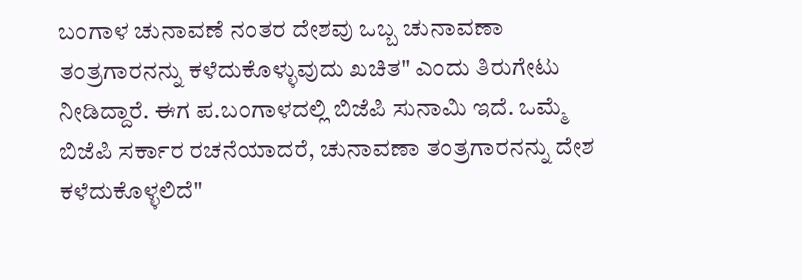ಬಂಗಾಳ ಚುನಾವಣೆ ನಂತರ ದೇಶವು ಒಬ್ಬ ಚುನಾವಣಾ ತಂತ್ರಗಾರನನ್ನು ಕಳೆದುಕೊಳ್ಳುವುದು ಖಚಿತ" ಎಂದು ತಿರುಗೇಟು ನೀಡಿದ್ದಾರೆ. ಈಗ ಪ.ಬಂಗಾಳದಲ್ಲಿ ಬಿಜೆಪಿ ಸುನಾಮಿ ಇದೆ. ಒಮ್ಮೆ ಬಿಜೆಪಿ ಸರ್ಕಾರ ರಚನೆಯಾದರೆ, ಚುನಾವಣಾ ತಂತ್ರಗಾರನನ್ನು ದೇಶ ಕಳೆದುಕೊಳ್ಳಲಿದೆ"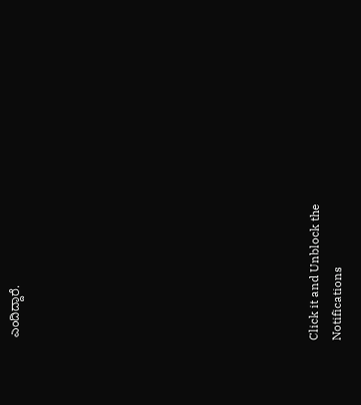ಎಂದಿದ್ದಾರೆ.












Click it and Unblock the Notifications